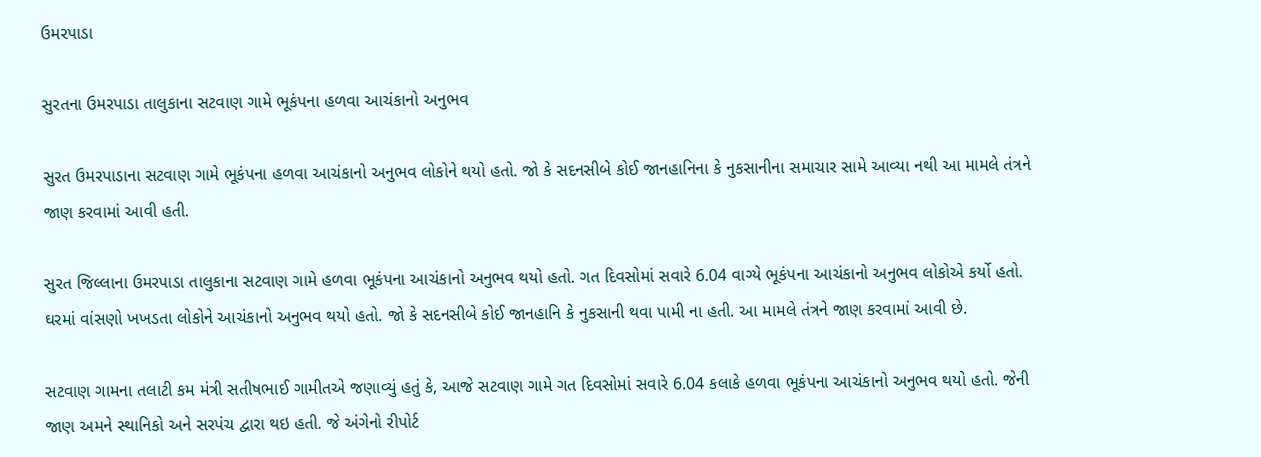ઉમરપાડા

સુરતના ઉમરપાડા તાલુકાના સટવાણ ગામે ભૂકંપના હળવા આચંકાનો અનુભવ

સુરત ઉમરપાડાના સટવાણ ગામે ભૂકંપના હળવા આચંકાનો અનુભવ લોકોને થયો હતો. જો કે સદનસીબે કોઈ જાનહાનિના કે નુકસાનીના સમાચાર સામે આવ્યા નથી આ મામલે તંત્રને જાણ કરવામાં આવી હતી.

સુરત જિલ્લાના ઉમરપાડા તાલુકાના સટવાણ ગામે હળવા ભૂકંપના આચંકાનો અનુભવ થયો હતો. ગત દિવસોમાં સવારે 6.04 વાગ્યે ભૂકંપના આચંકાનો અનુભવ લોકોએ કર્યો હતો. ઘરમાં વાંસણો ખખડતા લોકોને આચંકાનો અનુભવ થયો હતો. જો કે સદનસીબે કોઈ જાનહાનિ કે નુકસાની થવા પામી ના હતી. આ મામલે તંત્રને જાણ કરવામાં આવી છે.

સટવાણ ગામના તલાટી કમ મંત્રી સતીષભાઈ ગામીતએ જણાવ્યું હતું કે, આજે સટવાણ ગામે ગત દિવસોમાં સવારે 6.04 કલાકે હળવા ભૂકંપના આચંકાનો અનુભવ થયો હતો. જેની જાણ અમને સ્થાનિકો અને સરપંચ દ્વારા થઇ હતી. જે અંગેનો રીપોર્ટ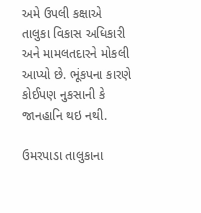અમે ઉપલી કક્ષાએ તાલુકા વિકાસ અધિકારી અને મામલતદારને મોકલી આપ્યો છે. ભૂંકપના કારણે કોઈપણ નુકસાની કે જાનહાનિ થઇ નથી.

ઉમરપાડા તાલુકાના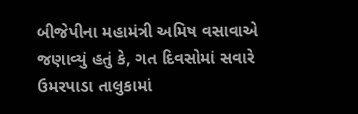બીજેપીના મહામંત્રી અમિષ વસાવાએ જણાવ્યું હતું કે, ગત દિવસોમાં સવારે ઉમરપાડા તાલુકામાં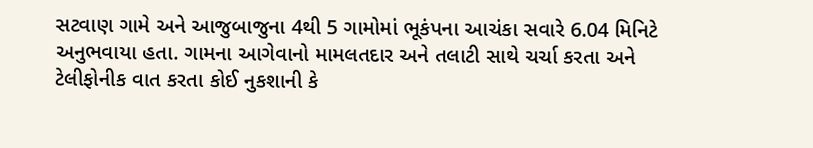સટવાણ ગામે અને આજુબાજુના 4થી 5 ગામોમાં ભૂકંપના આચંકા સવારે 6.04 મિનિટે અનુભવાયા હતા. ગામના આગેવાનો મામલતદાર અને તલાટી સાથે ચર્ચા કરતા અને ટેલીફોનીક વાત કરતા કોઈ નુકશાની કે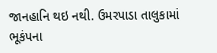જાનહાનિ થઇ નથી. ઉમરપાડા તાલુકામાં ભૂકંપના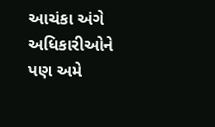આચંકા અંગે અધિકારીઓને પણ અમે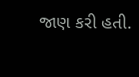જાણ કરી હતી.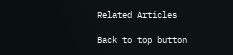Related Articles

Back to top button